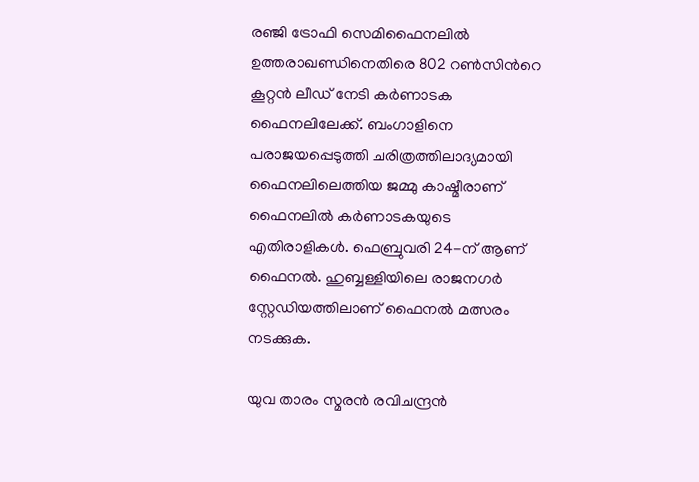രഞ്ജി ട്രോഫി സെമിഫൈനലിൽ ഉത്തരാഖണ്ഡിനെതിരെ 802 റൺസിന്‍റെ കൂറ്റൻ ലീഡ് നേടി കർണാടക ഫൈനലിലേക്ക്. ബംഗാളിനെ പരാജയപ്പെടുത്തി ചരിത്രത്തിലാദ്യമായി ഫൈനലിലെത്തിയ ജമ്മു കാഷ്മീരാണ് ഫൈനലിൽ കർണാടകയുടെ എതിരാളികൾ. ഫെബ്രുവരി 24-ന് ആണ് ഫൈനൽ. ഹുബ്ബള്ളിയിലെ രാജനഗർ സ്റ്റേഡിയത്തിലാണ് ഫൈനൽ മത്സരം നടക്കുക.

യുവ താരം സ്മരൻ രവിചന്ദ്രൻ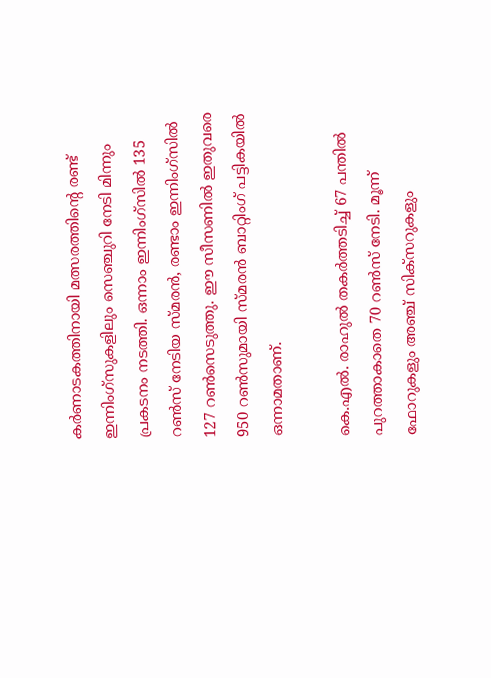കർണാടകത്തിനായി മത്സരത്തിന്‍റെ രണ്ട് ഇന്നിംഗ്സുകളിലും സെഞ്ചുറി നേടി മിന്നും പ്രകടനം നടത്തി. ഒന്നാം ഇന്നിംഗ്സിൽ 135 റൺസ് നേടിയ സ്മരൻ, രണ്ടാം ഇന്നിംഗ്സിൽ 127 റൺസെടുത്തു. ഈ സീസണിൽ ഇതുവരെ 950 റൺസുമായി സ്മരൻ ബാറ്റിംഗ് പട്ടികയിൽ ഒന്നാമതാണ്.

കെ.എൽ. രാഹുൽ തകർത്തടിച്ച് 67 പന്തിൽ പുറത്താകാതെ 70 റൺസ് നേടി. മൂന്ന് ഫോറുകളും അഞ്ച് സിക്സറുകളും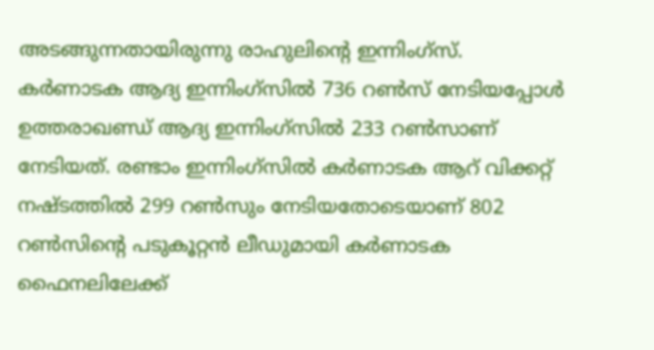അടങ്ങുന്നതായിരുന്നു രാഹുലിന്‍റെ ഇന്നിംഗ്സ്. കർണാടക ആദ്യ ഇന്നിംഗ്സിൽ 736 റൺസ് നേടിയപ്പോൾ ഉത്തരാഖണ്ഡ് ആദ്യ ഇന്നിംഗ്സിൽ 233 റൺസാണ് നേടിയത്. രണ്ടാം ഇന്നിംഗ്സിൽ കർണാടക ആറ് വിക്കറ്റ് നഷ്ടത്തിൽ 299 റൺസും നേടിയതോടെയാണ് 802 റൺസിന്‍റെ പടുകൂറ്റൻ ലീഡുമായി കർണാടക ഫൈനലിലേക്ക്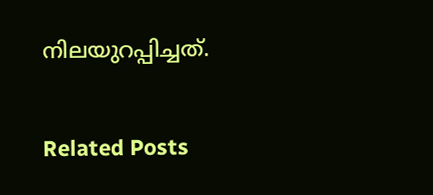നിലയുറപ്പിച്ചത്.

Related Posts